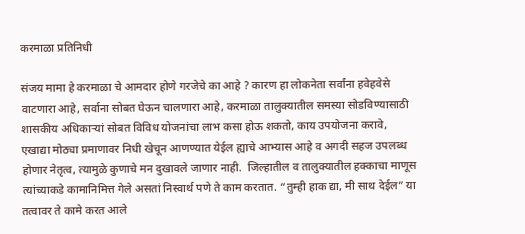करमाळा प्रतिनिधी

संजय मामा हे करमाळा चे आमदार होणे गरजेचे का आहे ? कारण हा लोकनेता सर्वांना हवेहवेसे वाटणारा आहे, सर्वाना सोबत घेऊन चालणारा आहे, करमाळा तालुक्यातील समस्या सोडविण्यासाठी शासकीय अधिकाऱ्यां सोबत विविध योजनांचा लाभ कसा होऊ शकतो, काय उपयोजना करावे, एखाद्या मोठ्या प्रमाणावर निधी खेचून आणण्यात येईल ह्याचे आभ्यास आहे व अगदी सहज उपलब्ध होणार नेतृत्व, त्यामुळे कुणाचे मन दुखावले जाणार नाही.  जिल्हातील व तालुक्यातील हक्काचा माणूस त्यांच्याकडे कामानिमित्त गेले असतां निस्वार्थ पणे ते काम करतात. “तुम्ही हाक द्या, मी साथ देईल” या तत्वावर ते कामे करत आले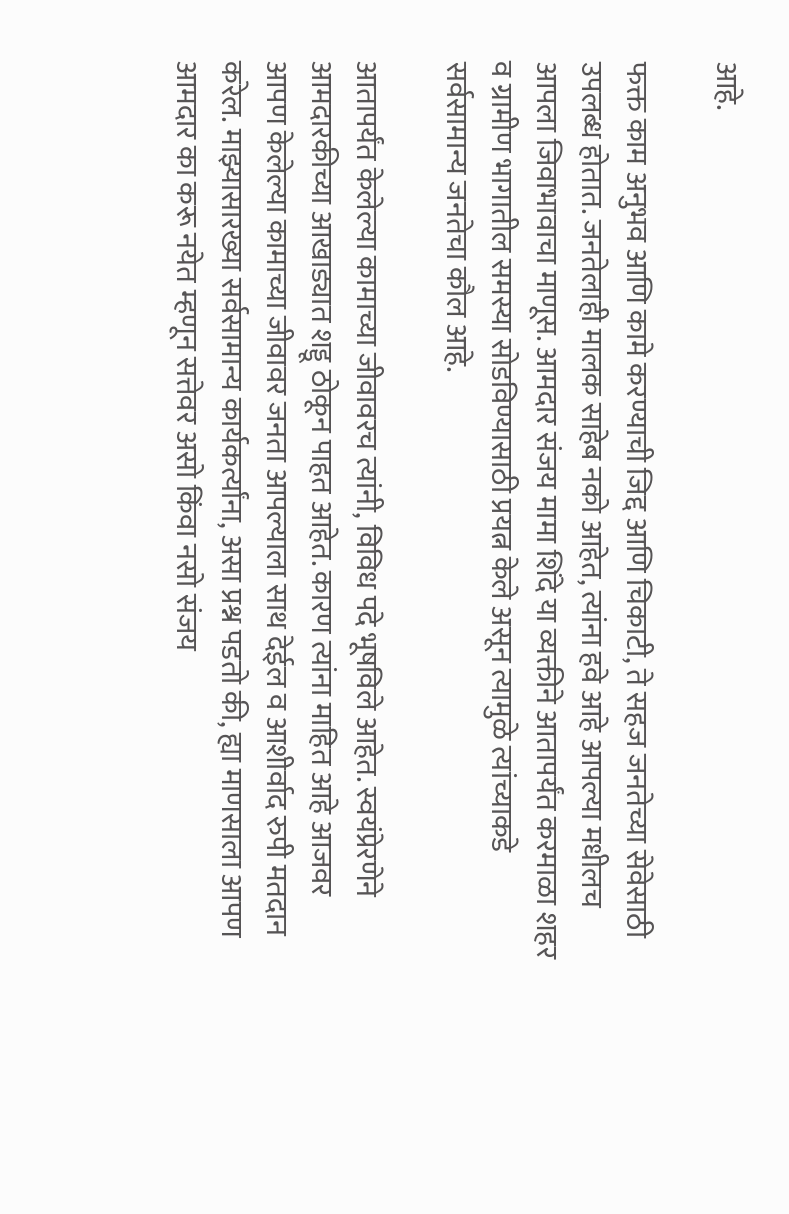आहे.

फक्त काम अनुभव आणि कामे करण्याची जिद्द आणि चिकाटी, ते सहज जनतेच्या सेवेसाठी उपलब्ध होतात. जनतेलाही मालक साहेब नको आहेत, त्यांना हवे आहे आपल्या मधीलच आपला जिवाभावाचा माणूस. आमदार संजय मामा शिंदे या व्यक्तीने आतापर्यंत करमाळा शहर व ग्रामीण भागातील समस्या सोडविण्यासाठी प्रयत्न केले असून त्यामुळे त्यांच्याकडे सर्वसामान्य जनतेचा कौल आहे.

आतापर्यंत केलेल्या कामाच्या जीवावरच त्यांनी, विविध पदे भूषविले आहेत. स्वयंप्रेरणेने आमदारकीच्या आखाड्यात शड्डू ठोकून पाहत आहेत. कारण त्यांना माहित आहे आजवर आपण केलेल्या कामाच्या जीवावर जनता आपल्याला साथ देईल व आशीर्वाद रुपी मतदान करेल. माझ्यासारख्या सर्वसामान्य कार्यकर्त्यांना, असा प्रश्न पडतो की, ह्या माणसाला आपण आमदार का करू नयेत म्हणून सत्तेवर असो किंवा नसो संजय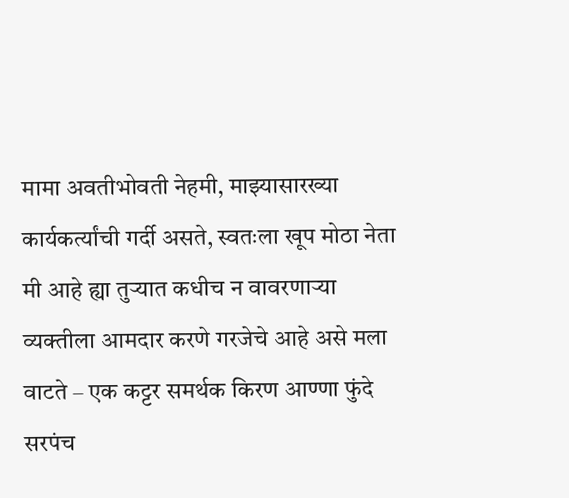मामा अवतीभोवती नेहमी, माझ्यासारख्या कार्यकर्त्यांची गर्दी असते, स्वतःला खूप मोठा नेता मी आहे ह्या तुऱ्यात कधीच न वावरणाऱ्या व्यक्तीला आमदार करणे गरजेचे आहे असे मला वाटते – एक कट्टर समर्थक किरण आण्णा फुंदे सरपंच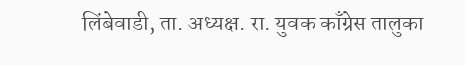लिंबेवाडी, ता. अध्यक्ष. रा. युवक काँग्रेस तालुका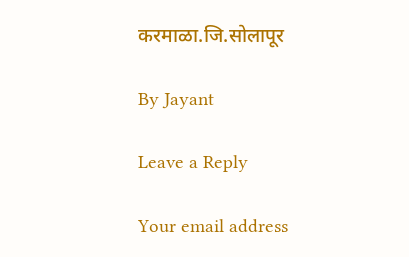करमाळा.जि.सोलापूर

By Jayant

Leave a Reply

Your email address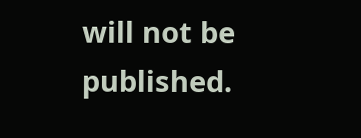will not be published.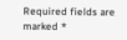Required fields are marked *